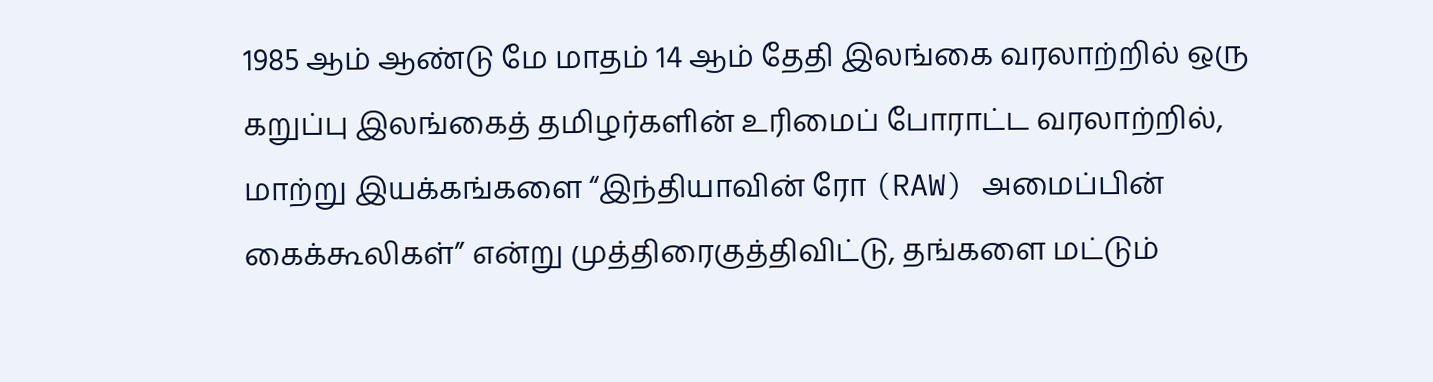1985 ஆம் ஆண்டு மே மாதம் 14 ஆம் தேதி இலங்கை வரலாற்றில் ஒரு கறுப்பு இலங்கைத் தமிழர்களின் உரிமைப் போராட்ட வரலாற்றில், மாற்று இயக்கங்களை “இந்தியாவின் ரோ (RAW) அமைப்பின் கைக்கூலிகள்” என்று முத்திரைகுத்திவிட்டு, தங்களை மட்டும்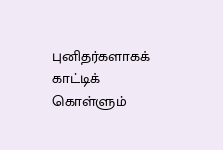புனிதர்களாகக் காட்டிக் கொள்ளும்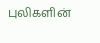புலிகளின்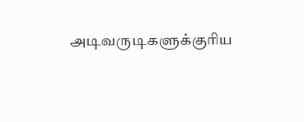அடிவருடிகளுக்குரிய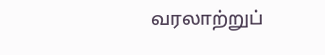வரலாற்றுப்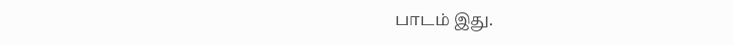பாடம் இது.